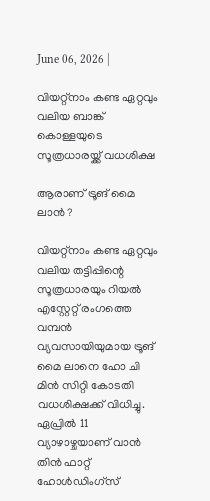June 06, 2026 |

വിയറ്റ്നാം കണ്ട ഏറ്റവും വലിയ ബാങ്ക് കൊള്ളയുടെ സൂത്രധാരയ്ക്ക് വധശിക്ഷ

ആരാണ് ട്രൂങ് മൈ ലാന്‍ ?

വിയറ്റ്നാം കണ്ട ഏറ്റവും വലിയ തട്ടിപ്പിന്റെ സൂത്രധാരയും റിയൽ എസ്റ്റേറ്റ് രംഗത്തെ വമ്പൻ വ്യവസായിയുമായ ട്രൂങ് മൈ ലാനെ ഹോ ചി മിൻ സിറ്റി കോടതി വധശിക്ഷക്ക് വിധിച്ചു. ഏപ്രിൽ 11 വ്യാഴാഴ്ചയാണ് വാൻ തിൻ ഫാറ്റ് ഹോൾഡിംഗ്സ്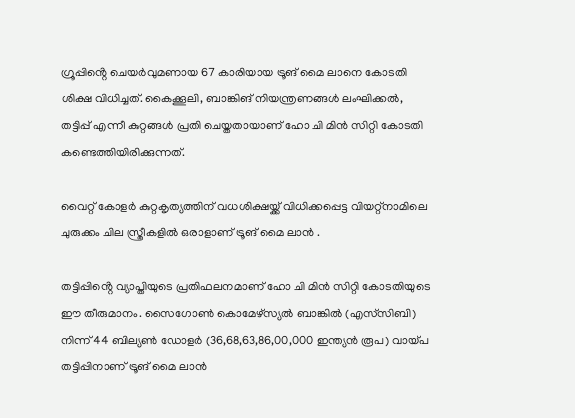ഗ്രൂപ്പിൻ്റെ ചെയർവുമണായ 67 കാരിയായ ട്രൂങ് മൈ ലാനെ കോടതി ശിക്ഷ വിധിച്ചത്. കൈക്കൂലി, ബാങ്കിങ് നിയന്ത്രണങ്ങൾ ലംഘിക്കൽ, തട്ടിപ്പ് എന്നീ കുറ്റങ്ങൾ പ്രതി ചെയ്തതായാണ് ഹോ ചി മിൻ സിറ്റി കോടതി കണ്ടെത്തിയിരിക്കുന്നത്.

വൈറ്റ് കോളർ കുറ്റകൃത്യത്തിന് വധശിക്ഷയ്ക്ക് വിധിക്കപ്പെട്ട വിയറ്റ്നാമിലെ ചുരുക്കം ചില സ്ത്രീകളിൽ ഒരാളാണ് ട്രൂങ് മൈ ലാൻ .

തട്ടിപ്പിൻ്റെ വ്യാപ്തിയുടെ പ്രതിഫലനമാണ് ഹോ ചി മിൻ സിറ്റി കോടതിയുടെ ഈ തീരുമാനം. സൈഗോൺ കൊമേഴ്‌സ്യൽ ബാങ്കിൽ (എസ്‌സിബി) നിന്ന് 44 ബില്യൺ ഡോളർ (36,68,63,86,00,000 ഇന്ത്യൻ രൂപ) വായ്പ തട്ടിപ്പിനാണ് ട്രൂങ് മൈ ലാൻ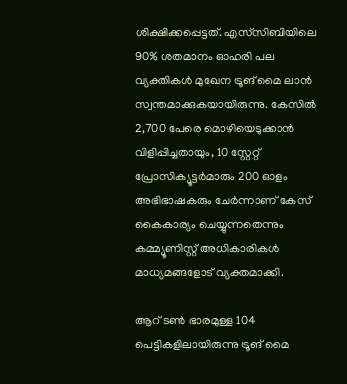ശിക്ഷിക്കപ്പെട്ടത്. എസ്‌സിബിയിലെ 90% ശതമാനം ഓഹരി പല വ്യക്തികൾ മുഖേന ട്രൂങ് മൈ ലാൻ സ്വന്തമാക്കുകയായിരുന്നു. കേസിൽ 2,700 പേരെ മൊഴിയെടുക്കാൻ വിളിപ്പിച്ചതായും, 10 സ്റ്റേറ്റ് പ്രോസിക്യൂട്ടർമാരും 200 ഓളം അഭിഭാഷകരും ചേർന്നാണ് കേസ് കൈകാര്യം ചെയ്യുന്നതെന്നും കമ്മ്യൂണിസ്റ്റ് അധികാരികൾ മാധ്യമങ്ങളോട് വ്യക്തമാക്കി.

ആറ് ടൺ ഭാരമുള്ള 104 പെട്ടികളിലായിരുന്നു ട്രൂങ് മൈ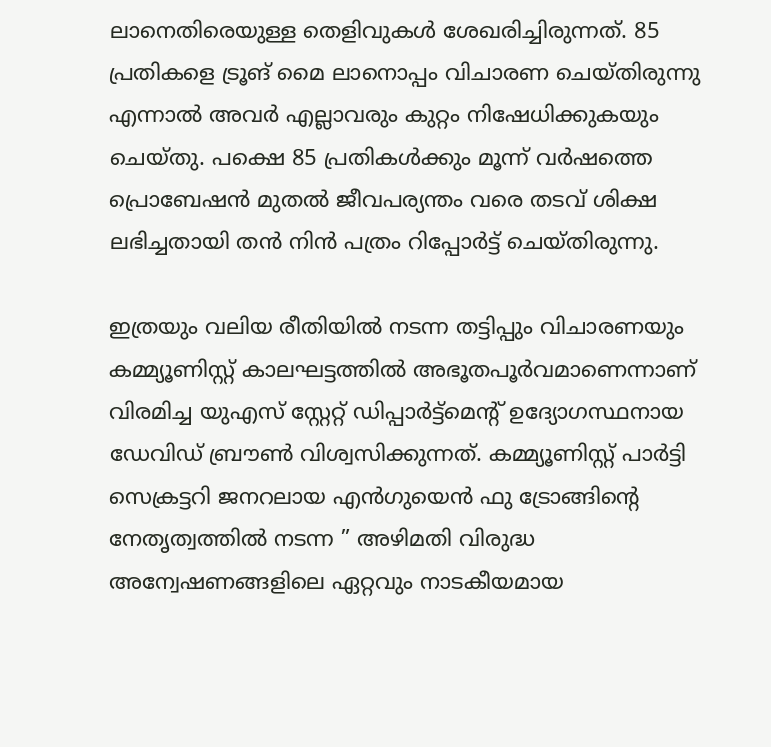ലാനെതിരെയുള്ള തെളിവുകൾ ശേഖരിച്ചിരുന്നത്. 85 പ്രതികളെ ട്രൂങ് മൈ ലാനൊപ്പം വിചാരണ ചെയ്തിരുന്നു എന്നാൽ അവർ എല്ലാവരും കുറ്റം നിഷേധിക്കുകയും ചെയ്തു. പക്ഷെ 85 പ്രതികൾക്കും മൂന്ന് വർഷത്തെ പ്രൊബേഷൻ മുതൽ ജീവപര്യന്തം വരെ തടവ് ശിക്ഷ ലഭിച്ചതായി തൻ നിൻ പത്രം റിപ്പോർട്ട് ചെയ്തിരുന്നു.

ഇത്രയും വലിയ രീതിയിൽ നടന്ന തട്ടിപ്പും വിചാരണയും കമ്മ്യൂണിസ്റ്റ് കാലഘട്ടത്തിൽ അഭൂതപൂർവമാണെന്നാണ് വിരമിച്ച യുഎസ് സ്റ്റേറ്റ് ഡിപ്പാർട്ട്മെൻ്റ് ഉദ്യോഗസ്ഥനായ ഡേവിഡ് ബ്രൗൺ വിശ്വസിക്കുന്നത്. കമ്മ്യൂണിസ്റ്റ് പാർട്ടി സെക്രട്ടറി ജനറലായ എൻഗുയെൻ ഫു ട്രോങ്ങിൻ്റെ നേതൃത്വത്തിൽ നടന്ന ” അഴിമതി വിരുദ്ധ അന്വേഷണങ്ങളിലെ ഏറ്റവും നാടകീയമായ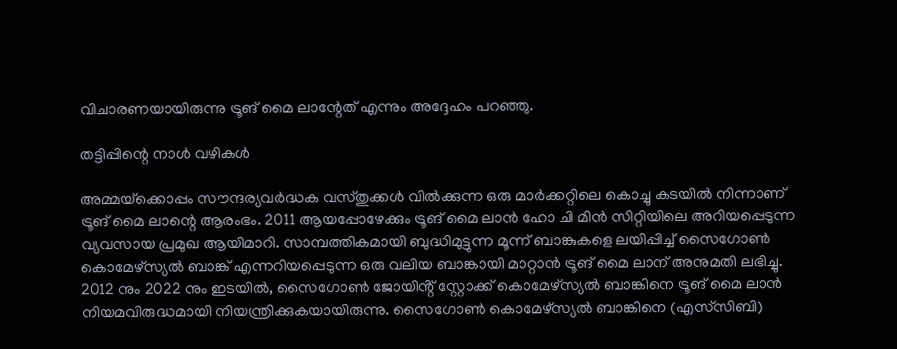വിചാരണയായിരുന്നു ട്രൂങ് മൈ ലാന്റേത് എന്നും അദ്ദേഹം പറഞ്ഞു.

തട്ടിപ്പിന്റെ നാൾ വഴികൾ

അമ്മയ്‌ക്കൊപ്പം സൗന്ദര്യവർദ്ധക വസ്തുക്കൾ വിൽക്കുന്ന ഒരു മാർക്കറ്റിലെ കൊച്ചു കടയിൽ നിന്നാണ് ട്രൂങ് മൈ ലാന്റെ ആരംഭം. 2011 ആയപ്പോഴേക്കും ട്രൂങ് മൈ ലാൻ ഹോ ചി മിൻ സിറ്റിയിലെ അറിയപ്പെടുന്ന വ്യവസായ പ്രമുഖ ആയിമാറി. സാമ്പത്തികമായി ബുദ്ധിമുട്ടുന്ന മൂന്ന് ബാങ്കുകളെ ലയിപ്പിച്ച് സൈഗോൺ കൊമേഴ്‌സ്യൽ ബാങ്ക് എന്നറിയപ്പെടുന്ന ഒരു വലിയ ബാങ്കായി മാറ്റാൻ ട്രൂങ് മൈ ലാന് അനുമതി ലഭിച്ചു. 2012 നും 2022 നും ഇടയിൽ, സൈഗോൺ ജോയിൻ്റ് സ്റ്റോക്ക് കൊമേഴ്‌സ്യൽ ബാങ്കിനെ ട്രൂങ് മൈ ലാൻ നിയമവിരുദ്ധമായി നിയന്ത്രിക്കുകയായിരുന്നു. സൈഗോൺ കൊമേഴ്‌സ്യൽ ബാങ്കിനെ (എസ്‌സിബി)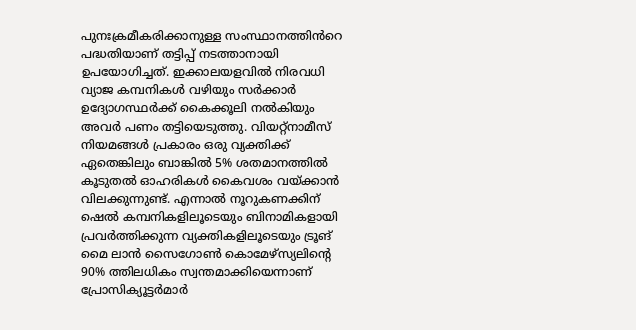പുനഃക്രമീകരിക്കാനുള്ള സംസ്ഥാനത്തിൻറെ പദ്ധതിയാണ് തട്ടിപ്പ് നടത്താനായി ഉപയോഗിച്ചത്. ഇക്കാലയളവിൽ നിരവധി വ്യാജ കമ്പനികൾ വഴിയും സർക്കാർ ഉദ്യോഗസ്ഥർക്ക് കൈക്കൂലി നൽകിയും അവർ പണം തട്ടിയെടുത്തു. വിയറ്റ്നാമീസ് നിയമങ്ങൾ പ്രകാരം ഒരു വ്യക്തിക്ക് ഏതെങ്കിലും ബാങ്കിൽ 5% ശതമാനത്തിൽ കൂടുതൽ ഓഹരികൾ കൈവശം വയ്ക്കാൻ വിലക്കുന്നുണ്ട്. എന്നാൽ നൂറുകണക്കിന് ഷെൽ കമ്പനികളിലൂടെയും ബിനാമികളായി പ്രവർത്തിക്കുന്ന വ്യക്തികളിലൂടെയും ട്രൂങ് മൈ ലാൻ സൈഗോൺ കൊമേഴ്‌സ്യലിൻ്റെ 90% ത്തിലധികം സ്വന്തമാക്കിയെന്നാണ് പ്രോസിക്യൂട്ടർമാർ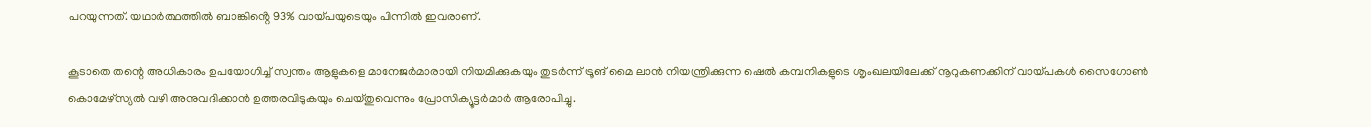പറയുന്നത്. യഥാർത്ഥത്തിൽ ബാങ്കിൻ്റെ 93% വായ്പയുടെയും പിന്നിൽ ഇവരാണ്.

കൂടാതെ തന്റെ അധികാരം ഉപയോഗിച്ച് സ്വന്തം ആളുകളെ മാനേജർമാരായി നിയമിക്കുകയും തുടർന്ന് ട്രൂങ് മൈ ലാൻ നിയന്ത്രിക്കുന്ന ഷെൽ കമ്പനികളുടെ ശൃംഖലയിലേക്ക് നൂറുകണക്കിന് വായ്പകൾ സൈഗോൺ കൊമേഴ്‌സ്യൽ വഴി അനുവദിക്കാൻ ഉത്തരവിടുകയും ചെയ്തുവെന്നും പ്രോസിക്യൂട്ടർമാർ ആരോപിച്ചു.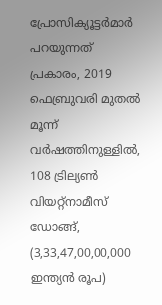പ്രോസിക്യൂട്ടർമാർ പറയുന്നത് പ്രകാരം, 2019 ഫെബ്രുവരി മുതൽ മൂന്ന് വർഷത്തിനുള്ളിൽ, 108 ട്രില്യൺ വിയറ്റ്നാമീസ് ഡോങ്ങ്, (3,33,47,00,00,000 ഇന്ത്യൻ രൂപ)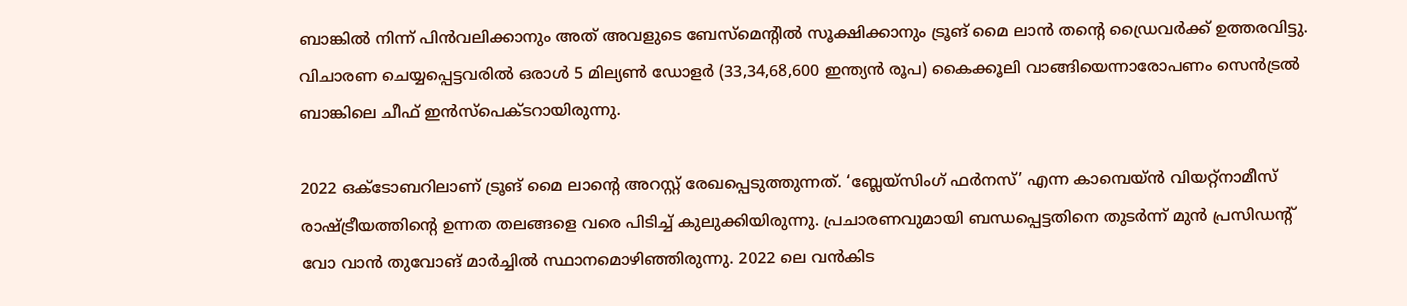ബാങ്കിൽ നിന്ന് പിൻവലിക്കാനും അത് അവളുടെ ബേസ്മെൻ്റിൽ സൂക്ഷിക്കാനും ട്രൂങ് മൈ ലാൻ തൻ്റെ ഡ്രൈവർക്ക് ഉത്തരവിട്ടു. വിചാരണ ചെയ്യപ്പെട്ടവരിൽ ഒരാൾ 5 മില്യൺ ഡോളർ (33,34,68,600 ഇന്ത്യൻ രൂപ) കൈക്കൂലി വാങ്ങിയെന്നാരോപണം സെൻട്രൽ ബാങ്കിലെ ചീഫ് ഇൻസ്‌പെക്ടറായിരുന്നു.

2022 ഒക്ടോബറിലാണ് ട്രൂങ് മൈ ലാൻ്റെ അറസ്റ്റ് രേഖപ്പെടുത്തുന്നത്. ‘ബ്ലേയ്‌സിംഗ് ഫർനസ്’ എന്ന കാമ്പെയ്ൻ വിയറ്റ്‌നാമീസ് രാഷ്ട്രീയത്തിൻ്റെ ഉന്നത തലങ്ങളെ വരെ പിടിച്ച് കുലുക്കിയിരുന്നു. പ്രചാരണവുമായി ബന്ധപ്പെട്ടതിനെ തുടർന്ന് മുൻ പ്രസിഡൻ്റ് വോ വാൻ തുവോങ് മാർച്ചിൽ സ്ഥാനമൊഴിഞ്ഞിരുന്നു. 2022 ലെ വൻകിട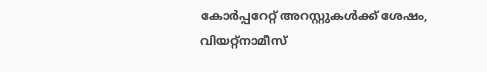കോർപ്പറേറ്റ് അറസ്റ്റുകൾക്ക് ശേഷം, വിയറ്റ്നാമീസ്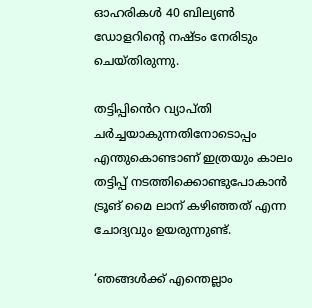ഓഹരികൾ 40 ബില്യൺ ഡോളറിൻ്റെ നഷ്ടം നേരിടും ചെയ്തിരുന്നു.

തട്ടിപ്പിൻെറ വ്യാപ്തി ചർച്ചയാകുന്നതിനോടൊപ്പം എന്തുകൊണ്ടാണ് ഇത്രയും കാലം തട്ടിപ്പ് നടത്തിക്കൊണ്ടുപോകാൻ ട്രൂങ് മൈ ലാന് കഴിഞ്ഞത് എന്ന ചോദ്യവും ഉയരുന്നുണ്ട്.

‘ഞങ്ങൾക്ക് എന്തെല്ലാം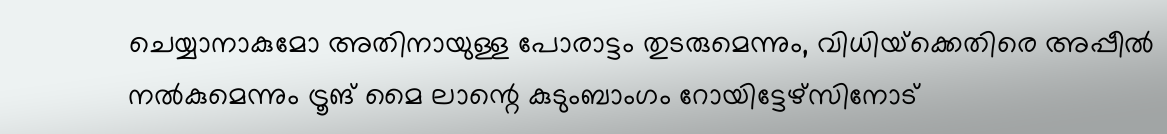ചെയ്യാനാകുമോ അതിനായുള്ള പോരാട്ടം തുടരുമെന്നും, വിധിയ്‌ക്കെതിരെ അപ്പീൽ നൽകുമെന്നും ട്രൂങ് മൈ ലാന്റെ കുടുംബാംഗം റോയിട്ടേഴ്‌സിനോട്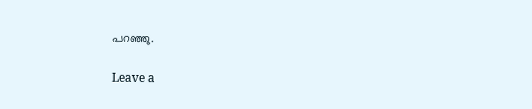പറഞ്ഞു.

Leave a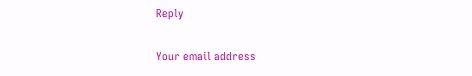Reply

Your email address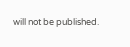will not be published.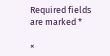Required fields are marked *

×